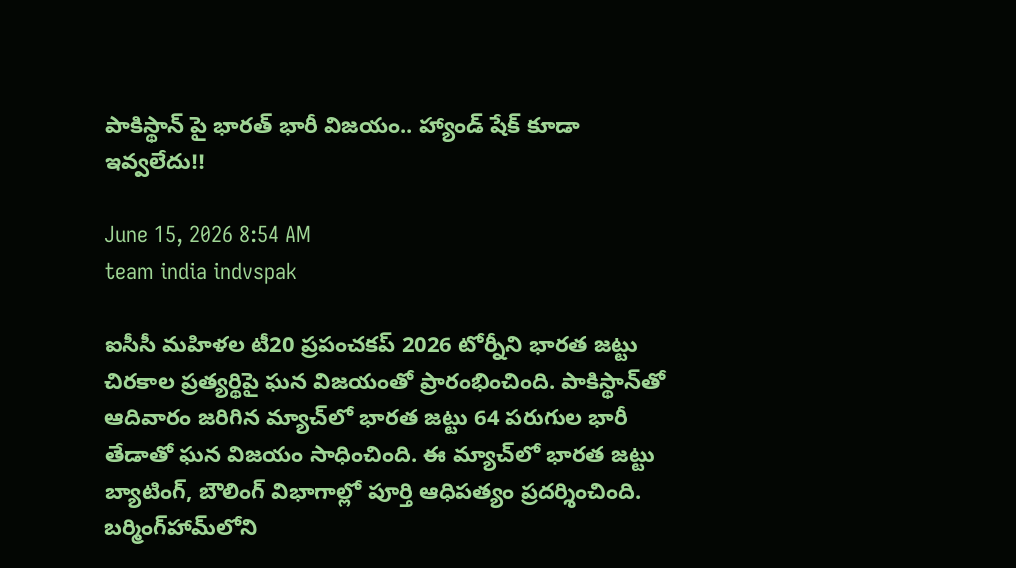పాకిస్థాన్ పై భారత్ భారీ విజయం.. హ్యాండ్ షేక్ కూడా ఇవ్వలేదు!!

June 15, 2026 8:54 AM
team india indvspak

ఐసీసీ మహిళల టీ20 ప్రపంచకప్ 2026 టోర్నీని భారత జట్టు చిరకాల ప్రత్యర్థిపై ఘన విజయంతో ప్రారంభించింది. పాకిస్థాన్‌తో ఆదివారం జరిగిన మ్యాచ్‌లో భారత జట్టు 64 పరుగుల భారీ తేడాతో ఘన విజయం సాధించింది. ఈ మ్యాచ్‌లో భారత జట్టు బ్యాటింగ్, బౌలింగ్ విభాగాల్లో పూర్తి ఆధిపత్యం ప్రదర్శించింది. బర్మింగ్‌హామ్‌లోని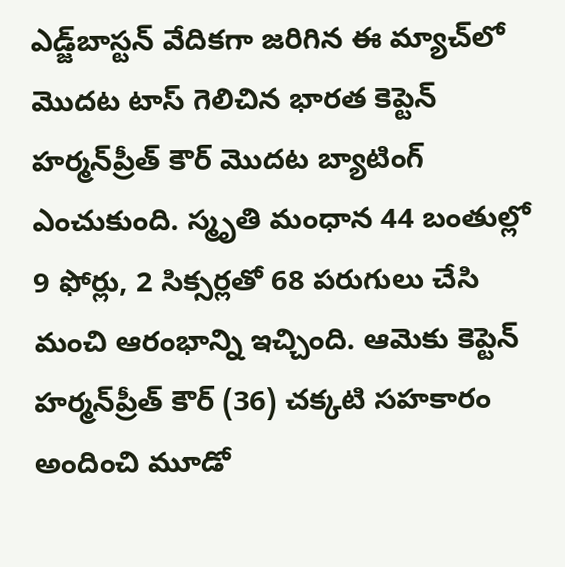ఎడ్జ్‌బాస్టన్ వేదికగా జరిగిన ఈ మ్యాచ్‌లో మొదట టాస్ గెలిచిన భారత కెప్టెన్ హర్మన్‌ప్రీత్ కౌర్ మొదట బ్యాటింగ్ ఎంచుకుంది. స్మృతి మంధాన 44 బంతుల్లో 9 ఫోర్లు, 2 సిక్సర్లతో 68 పరుగులు చేసి మంచి ఆరంభాన్ని ఇచ్చింది. ఆమెకు కెప్టెన్ హర్మన్‌ప్రీత్ కౌర్ (36) చక్కటి సహకారం అందించి మూడో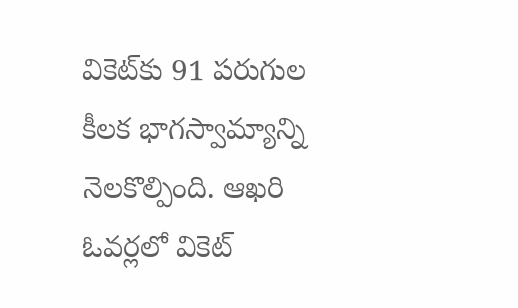వికెట్‌కు 91 పరుగుల కీలక భాగస్వామ్యాన్ని నెలకొల్పింది. ఆఖరి ఓవర్లలో వికెట్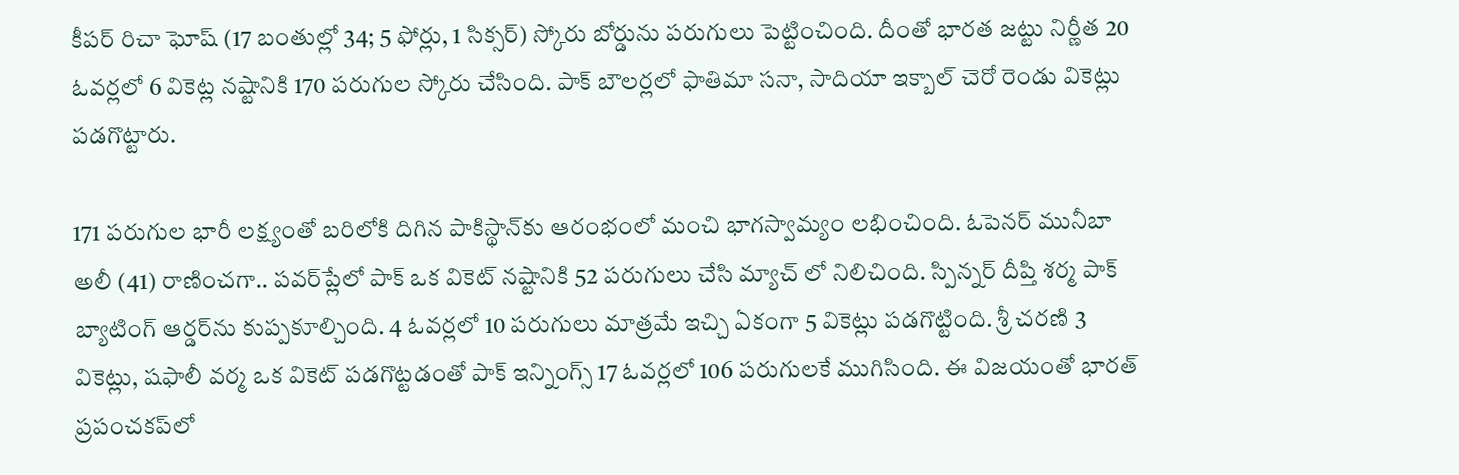కీపర్ రిచా ఘోష్ (17 బంతుల్లో 34; 5 ఫోర్లు, 1 సిక్సర్) స్కోరు బోర్డును పరుగులు పెట్టించింది. దీంతో భారత జట్టు నిర్ణీత 20 ఓవర్లలో 6 వికెట్ల నష్టానికి 170 పరుగుల స్కోరు చేసింది. పాక్ బౌలర్లలో ఫాతిమా సనా, సాదియా ఇక్బాల్ చెరో రెండు వికెట్లు పడగొట్టారు.

171 పరుగుల భారీ లక్ష్యంతో బరిలోకి దిగిన పాకిస్థాన్‌కు ఆరంభంలో మంచి భాగస్వామ్యం లభించింది. ఓపెనర్ మునీబా అలీ (41) రాణించగా.. పవర్‌ప్లేలో పాక్ ఒక వికెట్ నష్టానికి 52 పరుగులు చేసి మ్యాచ్ లో నిలిచింది. స్పిన్నర్ దీప్తి శర్మ పాక్ బ్యాటింగ్ ఆర్డర్‌ను కుప్పకూల్చింది. 4 ఓవర్లలో 10 పరుగులు మాత్రమే ఇచ్చి ఏకంగా 5 వికెట్లు పడగొట్టింది. శ్రీ చరణి 3 వికెట్లు, షఫాలీ వర్మ ఒక వికెట్ పడగొట్టడంతో పాక్ ఇన్నింగ్స్ 17 ఓవర్లలో 106 పరుగులకే ముగిసింది. ఈ విజయంతో భారత్ ప్రపంచకప్‌లో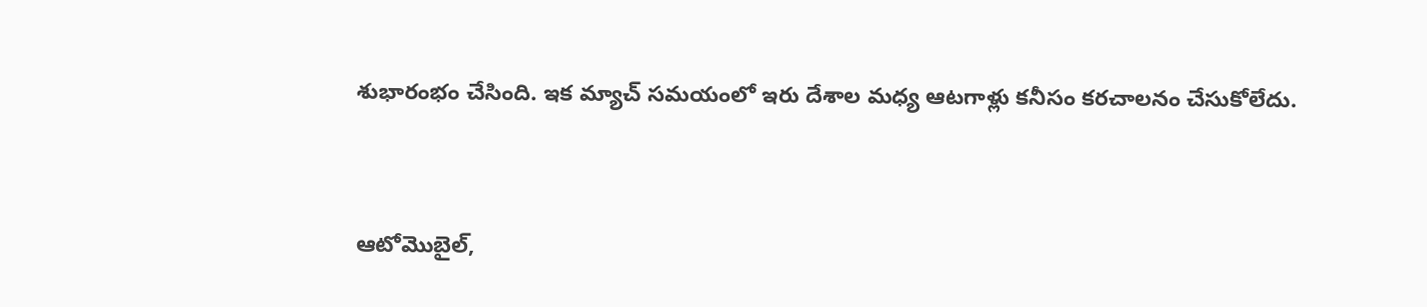శుభారంభం చేసింది. ఇక మ్యాచ్ సమయంలో ఇరు దేశాల మధ్య ఆటగాళ్లు కనీసం కరచాలనం చేసుకోలేదు.


ఆటోమొబైల్,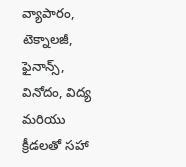వ్యాపారం, టెక్నాలజీ, ఫైనాన్స్, వినోదం, విద్య మరియు క్రీడలతో సహా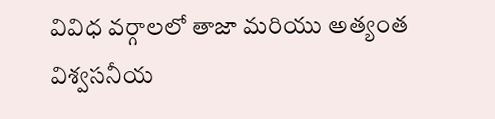వివిధ వర్గాలలో తాజా మరియు అత్యంత విశ్వసనీయ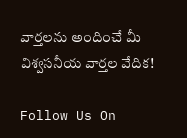వార్తలను అందించే మీ విశ్వసనీయ వార్తల వేదిక!

Follow Us On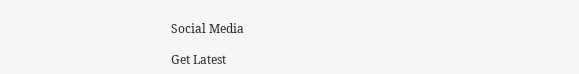Social Media

Get Latest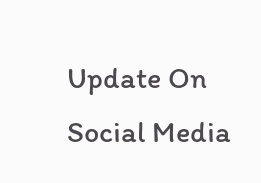Update On Social Media